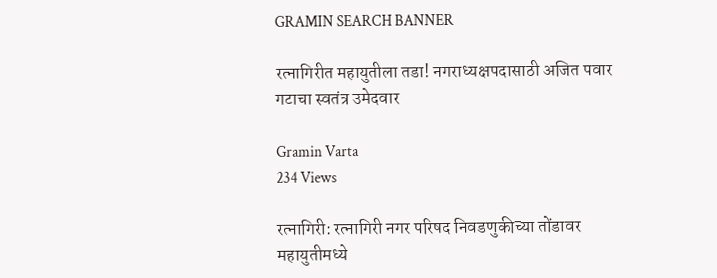GRAMIN SEARCH BANNER

रत्नागिरीत महायुतीला तडा! नगराध्यक्षपदासाठी अजित पवार गटाचा स्वतंत्र उमेदवार

Gramin Varta
234 Views

रत्नागिरी: रत्नागिरी नगर परिषद निवडणुकीच्या तोंडावर महायुतीमध्ये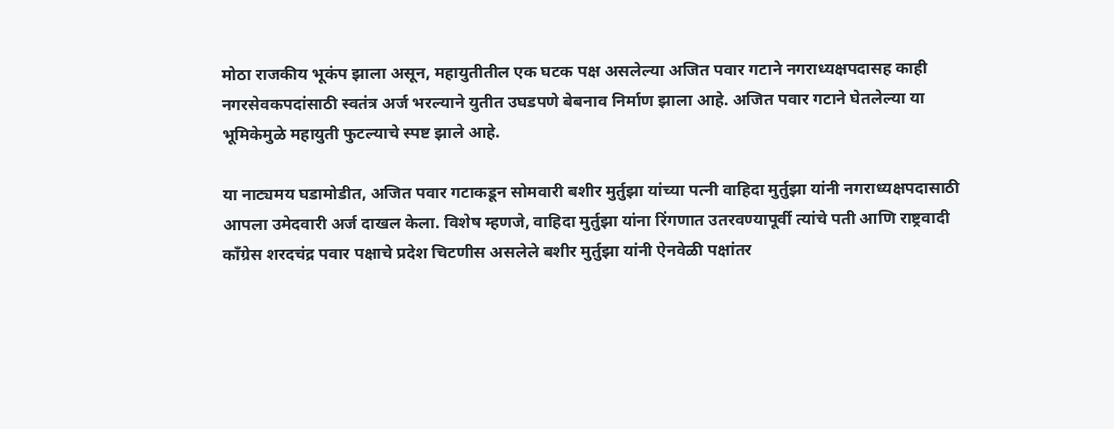मोठा राजकीय भूकंप झाला असून, महायुतीतील एक घटक पक्ष असलेल्या अजित पवार गटाने नगराध्यक्षपदासह काही नगरसेवकपदांसाठी स्वतंत्र अर्ज भरल्याने युतीत उघडपणे बेबनाव निर्माण झाला आहे. अजित पवार गटाने घेतलेल्या या भूमिकेमुळे महायुती फुटल्याचे स्पष्ट झाले आहे.

या नाट्यमय घडामोडीत, अजित पवार गटाकडून सोमवारी बशीर मुर्तुझा यांच्या पत्नी वाहिदा मुर्तुझा यांनी नगराध्यक्षपदासाठी आपला उमेदवारी अर्ज दाखल केला. विशेष म्हणजे, वाहिदा मुर्तुझा यांना रिंगणात उतरवण्यापूर्वी त्यांचे पती आणि राष्ट्रवादी काँग्रेस शरदचंद्र पवार पक्षाचे प्रदेश चिटणीस असलेले बशीर मुर्तुझा यांनी ऐनवेळी पक्षांतर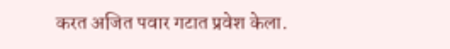करत अजित पवार गटात प्रवेश केला.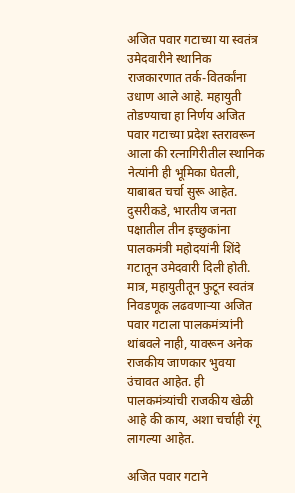अजित पवार गटाच्या या स्वतंत्र उमेदवारीने स्थानिक राजकारणात तर्क-वितर्कांना उधाण आले आहे. महायुती तोडण्याचा हा निर्णय अजित पवार गटाच्या प्रदेश स्तरावरून आला की रत्नागिरीतील स्थानिक नेत्यांनी ही भूमिका घेतली, याबाबत चर्चा सुरू आहेत.
दुसरीकडे, भारतीय जनता पक्षातील तीन इच्छुकांना पालकमंत्री महोदयांनी शिंदे गटातून उमेदवारी दिली होती. मात्र, महायुतीतून फुटून स्वतंत्र निवडणूक लढवणाऱ्या अजित पवार गटाला पालकमंत्र्यांनी थांबवले नाही, यावरून अनेक राजकीय जाणकार भुवया उंचावत आहेत. ही पालकमंत्र्यांची राजकीय खेळी आहे की काय, अशा चर्चाही रंगू लागल्या आहेत.

अजित पवार गटाने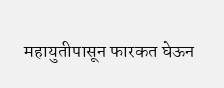महायुतीपासून फारकत घेऊन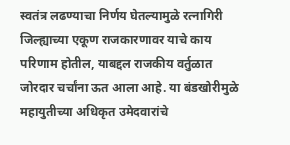स्वतंत्र लढण्याचा निर्णय घेतल्यामुळे रत्नागिरी जिल्ह्याच्या एकूण राजकारणावर याचे काय परिणाम होतील, याबद्दल राजकीय वर्तुळात जोरदार चर्चांना ऊत आला आहे. या बंडखोरीमुळे महायुतीच्या अधिकृत उमेदवारांचे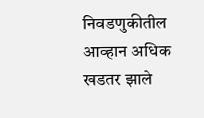निवडणुकीतील आव्हान अधिक खडतर झाले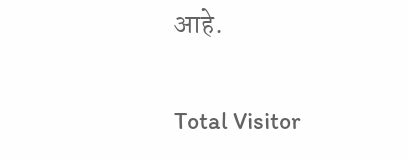आहे.

Total Visitor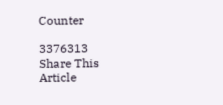Counter

3376313
Share This Article